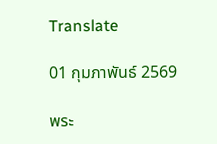Translate

01 กุมภาพันธ์ 2569

พระ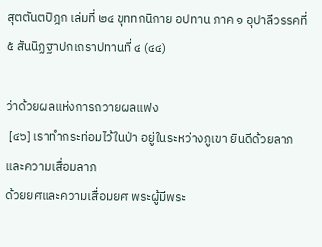สุตตันตปิฎก เล่มที่ ๒๔ ขุททกนิกาย อปทาน ภาค ๑ อุปาลีวรรคที่ ๕ สันนิฏฐาปกเถราปทานที่ ๔ (๔๔)

ว่าด้วยผลแห่งการถวายผลแฟง
 [๔๖] เราทำกระท่อมไว้ในป่า อยู่ในระหว่างภูเขา ยินดีด้วยลาภและความเสื่อมลาภ
ด้วยยศและความเสื่อมยศ พระผู้มีพระ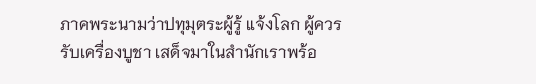ภาคพระนามว่าปทุมุตระผู้รู้ แจ้งโลก ผู้ควรรับเครื่องบูชา เสด็จมาในสำนักเราพร้อ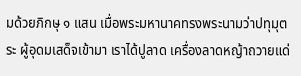มด้วยภิกษุ ๑ แสน เมื่อพระมหานาคทรงพระนามว่าปทุมุตระ ผู้อุดมเสด็จเข้ามา เราได้ปูลาด เครื่องลาดหญ้าถวายแด่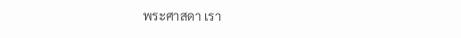พระศาสดา เรา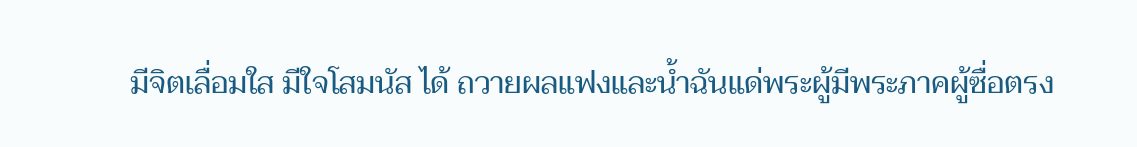มีจิตเลื่อมใส มีใจโสมนัส ได้ ถวายผลแฟงและน้ำฉันแด่พระผู้มีพระภาคผู้ซื่อตรง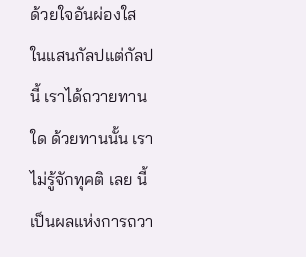ด้วยใจอันผ่องใส ในแสนกัลปแต่กัลปนี้ เราได้ถวายทานใด ด้วยทานนั้น เราไม่รู้จักทุคติ เลย นี้เป็นผลแห่งการถวา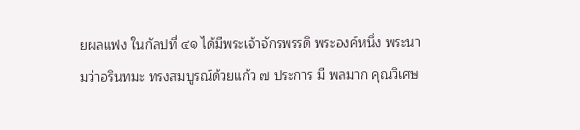ยผลแฟง ในกัลปที่ ๔๑ ได้มีพระเจ้าจักรพรรดิ พระองค์หนึ่ง พระนามว่าอรินทมะ ทรงสมบูรณ์ด้วยแก้ว ๗ ประการ มี พลมาก คุณวิเศษ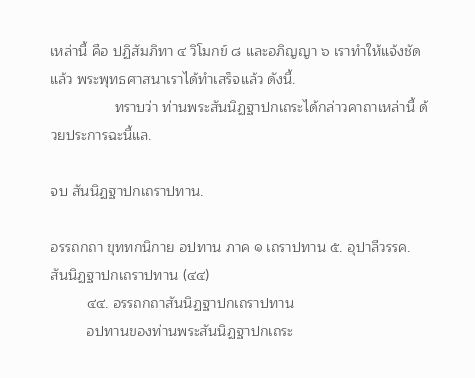เหล่านี้ คือ ปฏิสัมภิทา ๔ วิโมกข์ ๘ และอภิญญา ๖ เราทำให้แจ้งชัดแล้ว พระพุทธศาสนาเราได้ทำเสร็จแล้ว ดังนี้.
                ทราบว่า ท่านพระสันนิฏฐาปกเถระได้กล่าวคาถาเหล่านี้ ด้วยประการฉะนี้แล.

จบ สันนิฏฐาปกเถราปทาน.

อรรถกถา ขุททกนิกาย อปทาน ภาค ๑ เถราปทาน ๕. อุปาลีวรรค. สันนิฏฐาปกเถราปทาน (๔๔)
         ๔๔. อรรถกถาสันนิฏฐาปกเถราปทาน
         อปทานของท่านพระสันนิฏฐาปกเถระ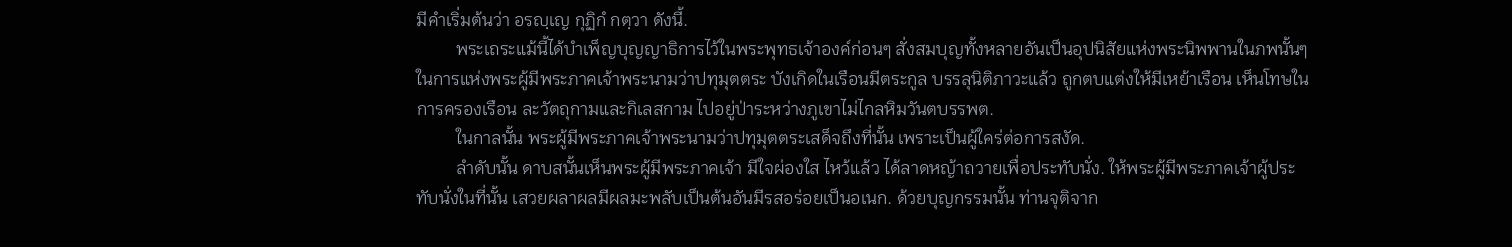มีคำเริ่มต้นว่า อรญฺเญ กุฏิกํ กตฺวา ดังนี้.
         พระเถระแม้นี้ได้บำเพ็ญบุญญาธิการไว้ในพระพุทธเจ้าองค์ก่อนๆ สั่งสมบุญทั้งหลายอันเป็นอุปนิสัยแห่งพระนิพพานในภพนั้นๆ ในการแห่งพระผู้มีพระภาคเจ้าพระนามว่าปทุมุตตระ บังเกิดในเรือนมีตระกูล บรรลุนิติภาวะแล้ว ถูกตบแต่งให้มีเหย้าเรือน เห็นโทษในการครองเรือน ละวัตถุกามและกิเลสกาม ไปอยู่ป่าระหว่างภูเขาไม่ไกลหิมวันตบรรพต.
         ในกาลนั้น พระผู้มีพระภาคเจ้าพระนามว่าปทุมุตตระเสด็จถึงที่นั้น เพราะเป็นผู้ใคร่ต่อการสงัด.
         ลำดับนั้น ดาบสนั้นเห็นพระผู้มีพระภาคเจ้า มีใจผ่องใส ไหว้แล้ว ได้ลาดหญ้าถวายเพื่อประทับนั่ง. ให้พระผู้มีพระภาคเจ้าผู้ประทับนั่งในที่นั้น เสวยผลาผลมีผลมะพลับเป็นต้นอันมีรสอร่อยเป็นอเนก. ด้วยบุญกรรมนั้น ท่านจุติจาก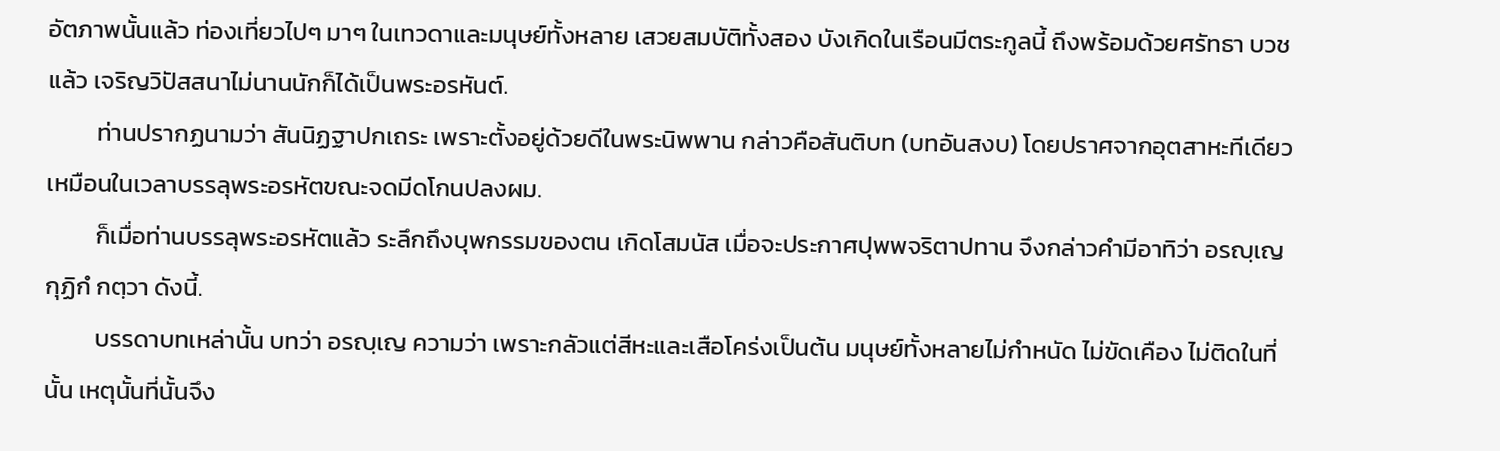อัตภาพนั้นแล้ว ท่องเที่ยวไปๆ มาๆ ในเทวดาและมนุษย์ทั้งหลาย เสวยสมบัติทั้งสอง บังเกิดในเรือนมีตระกูลนี้ ถึงพร้อมด้วยศรัทธา บวชแล้ว เจริญวิปัสสนาไม่นานนักก็ได้เป็นพระอรหันต์.
         ท่านปรากฏนามว่า สันนิฏฐาปกเถระ เพราะตั้งอยู่ด้วยดีในพระนิพพาน กล่าวคือสันติบท (บทอันสงบ) โดยปราศจากอุตสาหะทีเดียว เหมือนในเวลาบรรลุพระอรหัตขณะจดมีดโกนปลงผม.
         ก็เมื่อท่านบรรลุพระอรหัตแล้ว ระลึกถึงบุพกรรมของตน เกิดโสมนัส เมื่อจะประกาศปุพพจริตาปทาน จึงกล่าวคำมีอาทิว่า อรญฺเญ กุฏิกํ กตฺวา ดังนี้.
         บรรดาบทเหล่านั้น บทว่า อรญฺเญ ความว่า เพราะกลัวแต่สีหะและเสือโคร่งเป็นต้น มนุษย์ทั้งหลายไม่กำหนัด ไม่ขัดเคือง ไม่ติดในที่นั้น เหตุนั้นที่นั้นจึง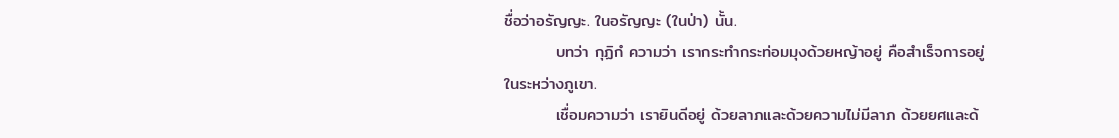ชื่อว่าอรัญญะ. ในอรัญญะ (ในป่า) นั้น.
         บทว่า กุฏิกํ ความว่า เรากระทำกระท่อมมุงด้วยหญ้าอยู่ คือสำเร็จการอยู่ในระหว่างภูเขา.
         เชื่อมความว่า เรายินดีอยู่ ด้วยลาภและด้วยความไม่มีลาภ ด้วยยศและด้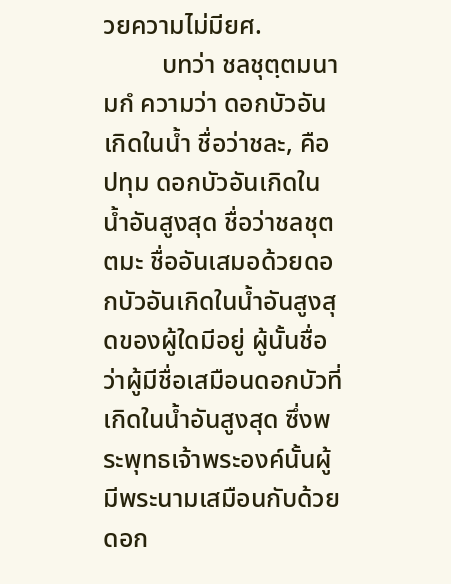วยความไม่มียศ.
         บทว่า ชลชุตฺตมนามกํ ความว่า ดอกบัวอันเกิดในน้ำ ชื่อว่าชละ, คือปทุม ดอกบัวอันเกิดในน้ำอันสูงสุด ชื่อว่าชลชุตตมะ ชื่ออันเสมอด้วยดอกบัวอันเกิดในน้ำอันสูงสุดของผู้ใดมีอยู่ ผู้นั้นชื่อว่าผู้มีชื่อเสมือนดอกบัวที่เกิดในน้ำอันสูงสุด ซึ่งพระพุทธเจ้าพระองค์นั้นผู้มีพระนามเสมือนกับด้วยดอก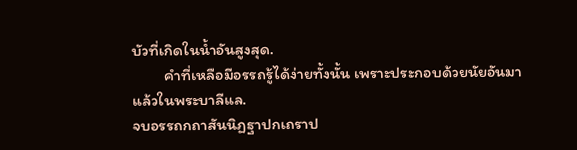บัวที่เกิดในน้ำอันสูงสุด.
         คำที่เหลือมีอรรถรู้ได้ง่ายทั้งนั้น เพราะประกอบด้วยนัยอันมาแล้วในพระบาลีแล.
จบอรรถกถาสันนิฏฐาปกเถราป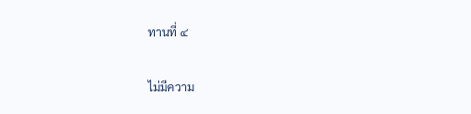ทานที่ ๔

ไม่มีความ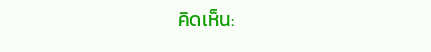คิดเห็น: